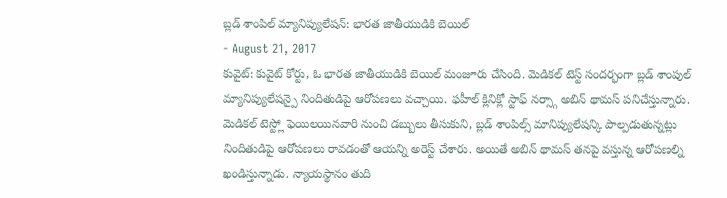బ్లడ్ శాంపిల్ మ్యానిప్యులేషన్: భారత జాతీయుడికి బెయిల్
- August 21, 2017
కువైట్: కువైట్ కోర్టు, ఓ భారత జాతీయుడికి బెయిల్ మంజూరు చేసింది. మెడికల్ టెస్ట్ సందర్భంగా బ్లడ్ శాంపుల్ మ్యానిప్యులేషన్పై నిందితుడిపై ఆరోపణలు వచ్చాయి. ఫహీల్ క్లినిక్లో స్టాఫ్ నర్స్గా అబిన్ థామస్ పనిచేస్తున్నారు. మెడికల్ టెస్ట్లో ఫెయిలయినవారి నుంచి డబ్బులు తీసుకుని, బ్లడ్ శాంపిల్స్ మానిప్యులేషన్కి పాల్పడుతున్నట్లు నిందితుడిపై ఆరోపణలు రావడంతో ఆయన్ని అరెస్ట్ చేశారు. అయితే అబిన్ థామస్ తనపై వస్తున్న ఆరోపణల్ని ఖండిస్తున్నాడు. న్యాయస్థానం తుది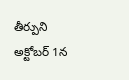తీర్పుని అక్టోబర్ 1న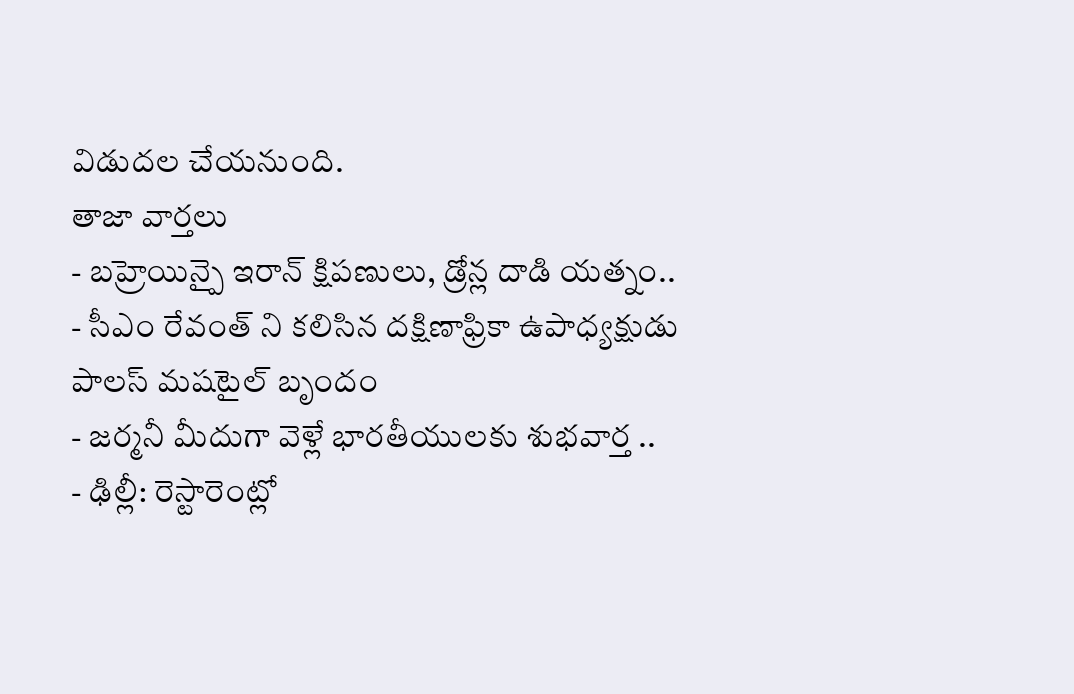విడుదల చేయనుంది.
తాజా వార్తలు
- బహ్రెయిన్పై ఇరాన్ క్షిపణులు, డ్రోన్ల దాడి యత్నం..
- సీఎం రేవంత్ ని కలిసిన దక్షిణాఫ్రికా ఉపాధ్యక్షుడు పాలస్ మషటైల్ బృందం
- జర్మనీ మీదుగా వెళ్లే భారతీయులకు శుభవార్త ..
- ఢిల్లీ: రెస్టారెంట్లో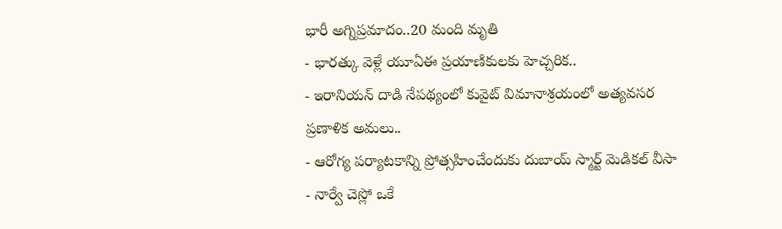భారీ అగ్నిప్రమాదం..20 మంది మృతి
- భారత్కు వెళ్లే యూఏఈ ప్రయాణికులకు హెచ్చరిక..
- ఇరానియన్ దాడి నేపథ్యంలో కువైట్ విమానాశ్రయంలో అత్యవసర ప్రణాళిక అమలు..
- ఆరోగ్య పర్యాటకాన్ని ప్రోత్సహించేందుకు దుబాయ్ స్మార్ట్ మెడికల్ వీసా
- నార్వే చెస్లో ఒకే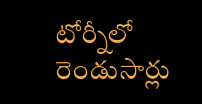టోర్నీలో రెండుసార్లు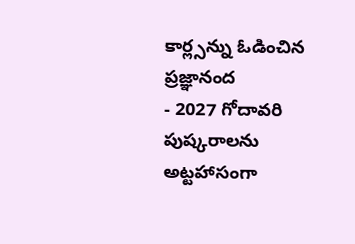కార్ల్సన్ను ఓడించిన ప్రజ్ఞానంద
- 2027 గోదావరి పుష్కరాలను అట్టహాసంగా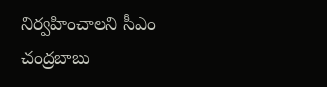నిర్వహించాలని సీఎం చంద్రబాబు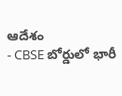ఆదేశం
- CBSE బోర్డులో భారీ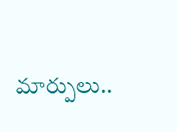మార్పులు..